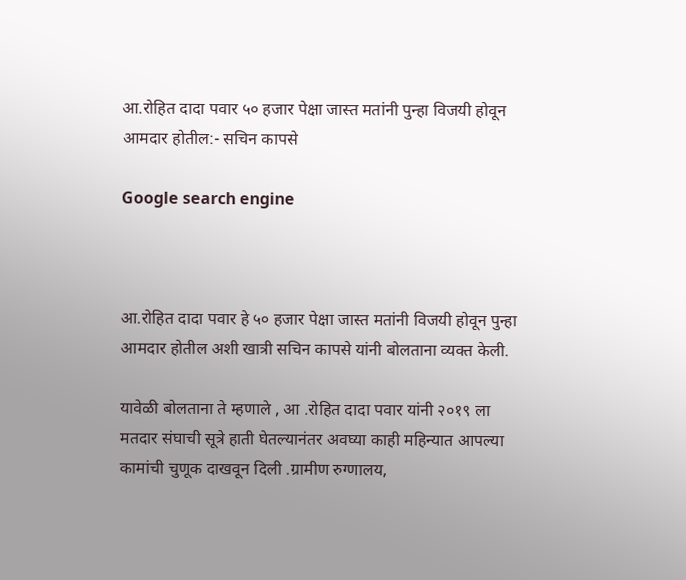आ.रोहित दादा पवार ५० हजार पेक्षा जास्त मतांनी पुन्हा विजयी होवून आमदार होतील:- सचिन कापसे

Google search engine



आ.रोहित दादा पवार हे ५० हजार पेक्षा जास्त मतांनी विजयी होवून पुन्हा आमदार होतील अशी खात्री सचिन कापसे यांनी बोलताना व्यक्त केली.

यावेळी बोलताना ते म्हणाले , आ .रोहित दादा पवार यांनी २०१९ ला मतदार संघाची सूत्रे हाती घेतल्यानंतर अवघ्या काही महिन्यात आपल्या कामांची चुणूक दाखवून दिली .ग्रामीण रुग्णालय,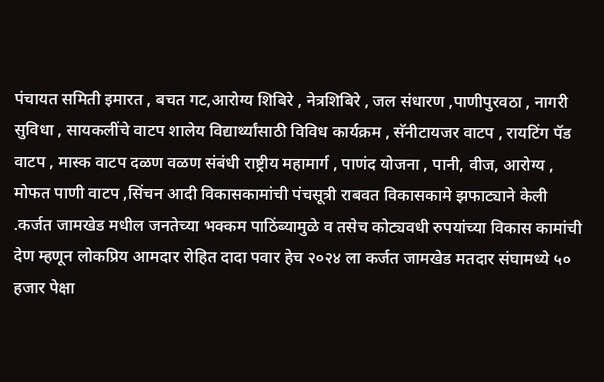पंचायत समिती इमारत , बचत गट,आरोग्य शिबिरे , नेत्रशिबिरे , जल संधारण ,पाणीपुरवठा , नागरी सुविधा , सायकलींचे वाटप शालेय विद्यार्थ्यांसाठी विविध कार्यक्रम , सॅनीटायजर वाटप , रायटिंग पॅड वाटप , मास्क वाटप दळण वळण संबंधी राष्ट्रीय महामार्ग , पाणंद योजना , पानी, वीज, आरोग्य , मोफत पाणी वाटप ,सिंचन आदी विकासकामांची पंचसूत्री राबवत विकासकामे झफाट्याने केली .कर्जत जामखेड मधील जनतेच्या भक्कम पाठिंब्यामुळे व तसेच कोट्यवधी रुपयांच्या विकास कामांची देण म्हणून लोकप्रिय आमदार रोहित दादा पवार हेच २०२४ ला कर्जत जामखेड मतदार संघामध्ये ५० हजार पेक्षा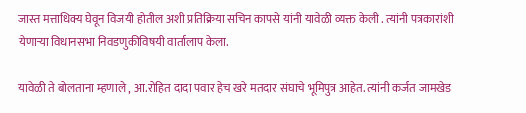जास्त मत्ताधिक्य घेवून विजयी होतील अशी प्रतिक्रिया सचिन कापसे यांनी यावेळी व्यक्त केली . त्यांनी पत्रकारांशी येणाऱ्या विधानसभा निवडणुकीविषयी वार्तालाप केला.

यावेळी ते बोलताना म्हणाले , आ.रोहित दादा पवार हेच खरे मतदार संघाचे भूमिपुत्र आहेत. त्यांनी कर्जत जामखेड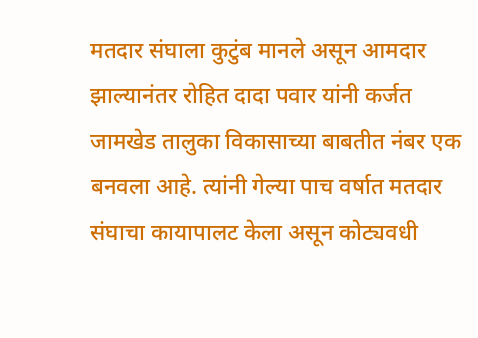मतदार संघाला कुटुंब मानले असून आमदार झाल्यानंतर रोहित दादा पवार यांनी कर्जत जामखेड तालुका विकासाच्या बाबतीत नंबर एक बनवला आहे. त्यांनी गेल्या पाच वर्षात मतदार संघाचा कायापालट केला असून कोट्यवधी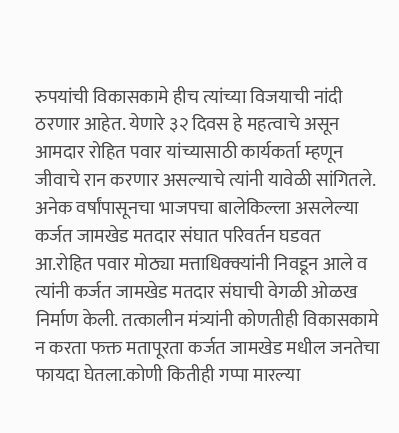रुपयांची विकासकामे हीच त्यांच्या विजयाची नांदी ठरणार आहेत. येणारे ३२ दिवस हे महत्वाचे असून आमदार रोहित पवार यांच्यासाठी कार्यकर्ता म्हणून जीवाचे रान करणार असल्याचे त्यांनी यावेळी सांगितले. अनेक वर्षांपासूनचा भाजपचा बालेकिल्ला असलेल्या कर्जत जामखेड मतदार संघात परिवर्तन घडवत आ.रोहित पवार मोठ्या मत्ताधिक्क्यांनी निवडून आले व त्यांनी कर्जत जामखेड मतदार संघाची वेगळी ओळख निर्माण केली. तत्कालीन मंत्र्यांनी कोणतीही विकासकामे न करता फक्त मतापूरता कर्जत जामखेड मधील जनतेचा फायदा घेतला.कोणी कितीही गप्पा मारल्या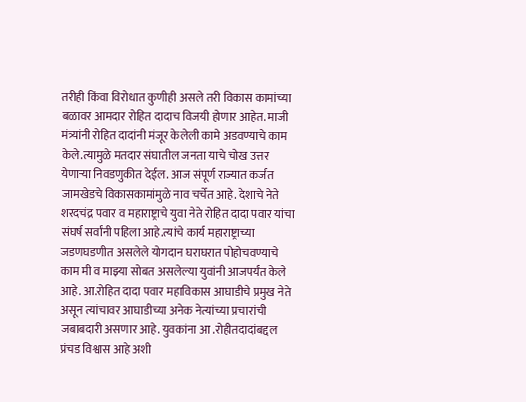तरीही किंवा विरोधात कुणीही असले तरी विकास कामांच्या बळावर आमदार रोहित दादाच विजयी होणार आहेत. माजी मंत्र्यांनी रोहित दादांनी मंजूर केलेली कामे अडवण्याचे काम केले.त्यामुळे मतदार संघातील जनता याचे चोख उत्तर येणाऱ्या निवडणुकीत देईल. आज संपूर्ण राज्यात कर्जत जामखेडचे विकासकामांमुळे नाव चर्चेत आहे. देशाचे नेते शरदचंद्र पवार व महाराष्ट्राचे युवा नेते रोहित दादा पवार यांचा संघर्ष सर्वांनी पहिला आहे.त्यांचे कार्य महाराष्ट्राच्या जडणघडणीत असलेले योगदान घराघरात पोहोचवण्याचे काम मी व माझ्या सोबत असलेल्या युवांनी आजपर्यंत केले आहे. आ.रोहित दादा पवार महाविकास आघाडीचे प्रमुख नेते असून त्यांचावर आघाडीच्या अनेक नेत्यांच्या प्रचारांची जबाबदारी असणार आहे. युवकांना आ .रोहीतदादांबद्दल प्रंचड विश्वास आहे अशी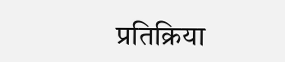प्रतिक्रिया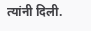त्यांनी दिली.